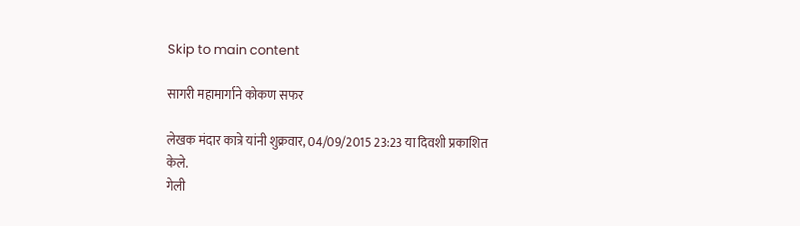Skip to main content

सागरी महामार्गाने कोकण सफर

लेखक मंदार कात्रे यांनी शुक्रवार, 04/09/2015 23:23 या दिवशी प्रकाशित केले.
गेली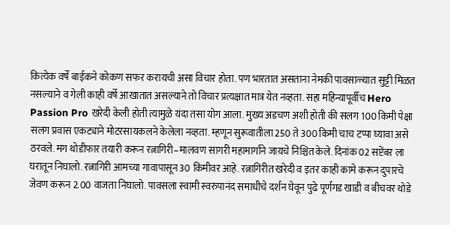कित्येक वर्षे बाईकने कोकण सफर करायची असा विचार होता. पण भारतात असताना नेमकी पावसाळ्यात सुट्टी मिळत नसल्याने व गेली काही वर्षे आखातात असल्याने तो विचार प्रत्यक्षात मात्र येत नव्हता. सहा महिन्यापूर्वीच Hero Passion Pro खरेदी केली होती त्यामुळे यंदा तसा योग आला. मुख्य अडचण अशी होती की सलग 100 किमी पेक्षा सलग प्रवास एकट्याने मोटरसायकलने केलेला नव्हता. म्हणून सुरूवातीला 250 ते 300 किमी चाच टप्पा घ्यावा असे ठरवले. मग थोडीफार तयारी करून रत्नागिरी–मालवण सागरी महामार्गाने जायचे निश्चित केले. दिनांक 02 सप्टेंबर ला घरातून निघालो. रत्नागिरी आमच्या गावापासून 30 किमीवर आहे. रत्नागिरीत खरेदी व इतर काही कामे करून दुपारचे जेवण करून 2.00 वाजता निघालो. पावसला स्वामी स्वरुपानंद समाधीचे दर्शन घेवून पुढे पूर्णगड खाडी व बीचवर थोडे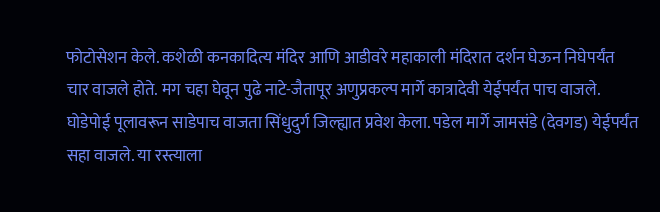फोटोसेशन केले. कशेळी कनकादित्य मंदिर आणि आडीवरे महाकाली मंदिरात दर्शन घेऊन निघेपर्यंत चार वाजले होते. मग चहा घेवून पुढे नाटे-जैतापूर अणुप्रकल्प मार्गे कात्रादेवी येईपर्यंत पाच वाजले. घोडेपोई पूलावरून साडेपाच वाजता सिंधुदुर्ग जिल्ह्यात प्रवेश केला. पडेल मार्गे जामसंडे (देवगड) येईपर्यंत सहा वाजले. या रस्त्याला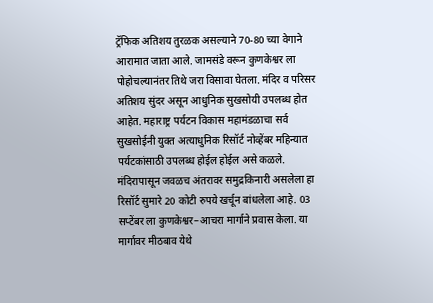ट्रॅफिक अतिशय तुरळक असल्याने 70-80 च्या वेगाने आरामात जाता आले. जामसंडे वरून कुणकेश्वर ला पोहोचल्यानंतर तिथे जरा विसावा घेतला. मंदिर व परिसर अतिशय सुंदर असून आधुनिक सुखसोयी उपलब्ध होत आहेत. महाराष्ट्र पर्यटन विकास महामंडळाचा सर्व सुखसोईनी युक्त अत्याधुनिक रिसॉर्ट नोव्हेंबर महिन्यात पर्यटकांसाठी उपलब्ध होईल होईल असे कळले. मंदिरापासून जवळच अंतरावर समुद्रकिनारी असलेला हा रिसॉर्ट सुमारे 20 कोटी रुपये खर्चून बांधलेला आहे. 03 सप्टेंबर ला कुणकेश्वर–आचरा मार्गाने प्रवास केला. या मार्गावर मीठबाव येथे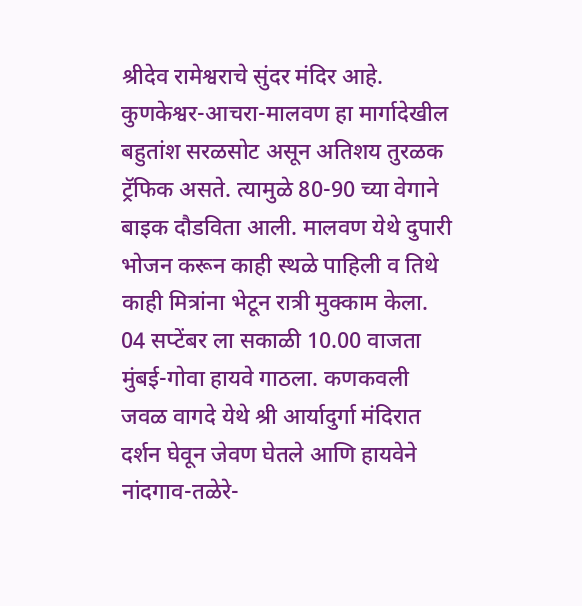श्रीदेव रामेश्वराचे सुंदर मंदिर आहे. कुणकेश्वर-आचरा-मालवण हा मार्गादेखील बहुतांश सरळसोट असून अतिशय तुरळक ट्रॅफिक असते. त्यामुळे 80-90 च्या वेगाने बाइक दौडविता आली. मालवण येथे दुपारी भोजन करून काही स्थळे पाहिली व तिथे काही मित्रांना भेटून रात्री मुक्काम केला. 04 सप्टेंबर ला सकाळी 10.00 वाजता मुंबई-गोवा हायवे गाठला. कणकवली जवळ वागदे येथे श्री आर्यादुर्गा मंदिरात दर्शन घेवून जेवण घेतले आणि हायवेने नांदगाव-तळेरे-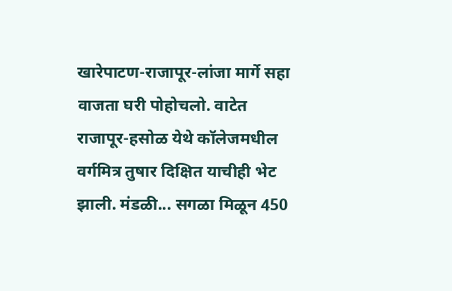खारेपाटण-राजापूर-लांजा मार्गे सहा वाजता घरी पोहोचलो. वाटेत राजापूर-हसोळ येथे कॉलेजमधील वर्गमित्र तुषार दिक्षित याचीही भेट झाली. मंडळी... सगळा मिळून 450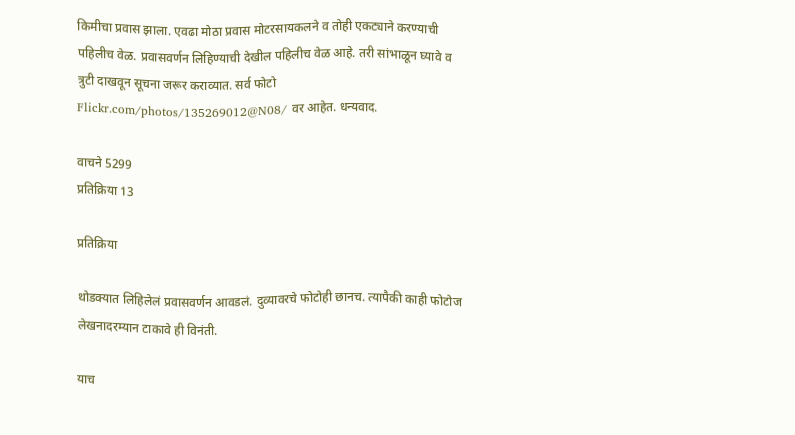किमीचा प्रवास झाला. एवढा मोठा प्रवास मोटरसायकलने व तोही एकट्याने करण्याची पहिलीच वेळ. प्रवासवर्णन लिहिण्याची देखील पहिलीच वेळ आहे. तरी सांभाळून घ्यावे व त्रुटी दाखवून सूचना जरूर कराव्यात. सर्व फोटो Flickr.com/photos/135269012@N08/ वर आहेत. धन्यवाद.

वाचने 5299
प्रतिक्रिया 13

प्रतिक्रिया

थोडक्यात लिहिलेलं प्रवासवर्णन आवडलं. दुव्यावरचे फोटोही छानच. त्यापैकी काही फोटोज लेखनादरम्यान टाकावे ही विनंती.

याच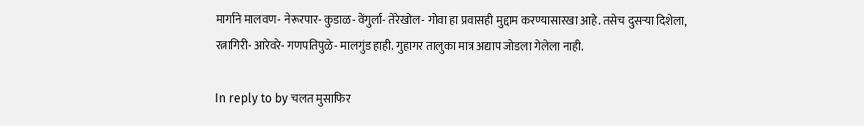मार्गाने मालवण- नेरूरपार- कुडाळ- वेंगुर्ला- तेरेखोल- गोवा हा प्रवासही मुद्दाम करण्यासारखा आहे. तसेच दुसऱ्या दिशेला, रत्नागिरी- आरेवरे- गणपतिपुळे- मालगुंड हाही. गुहागर तालुका मात्र अद्याप जोडला गेलेला नाही.

In reply to by चलत मुसाफिर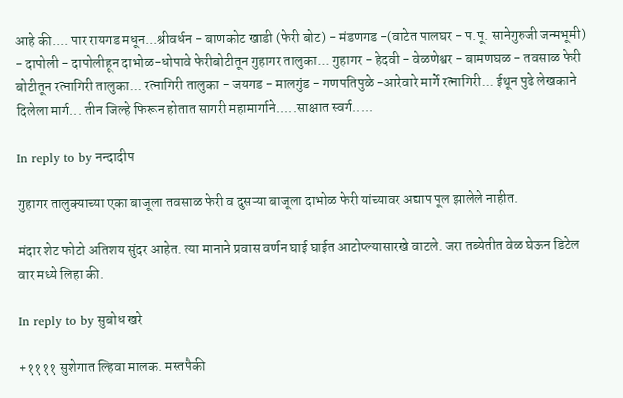आहे की.... पार रायगड मधून...श्रीवर्धन - बाणकोट खाडी (फेरी बोट) - मंडणगड -(वाटेत पालघर - प.पू. सानेगुरुजी जन्मभूमी) - दापोली - दापोलीहून दाभोळ-धोपावे फेरीबोटीतून गुहागर तालुका... गुहागर - हेदवी - वेळणेश्वर - बामणघळ - तवसाळ फेरी बोटीतून रत्नागिरी तालुका... रत्नागिरी तालुका - जयगड - मालगुंड - गणपतिपुळे -आरेवारे मार्गे रत्नागिरी... ईथून पुढे लेखकाने दिलेला मार्ग... तीन जिल्हे फिरून होतात सागरी महामार्गाने.....साक्षात स्वर्ग.....

In reply to by नन्दादीप

गुहागर तालुक्याच्या एका बाजूला तवसाळ फेरी व दुसऱ्या बाजूला दाभोळ फेरी यांच्यावर अद्याप पूल झालेले नाहीत.

मंदार शेट फोटो अतिशय सुंदर आहेत. त्या मानाने प्रवास वर्णन घाई घाईत आटोप्ल्यासारखे वाटले. जरा तब्येतीत वेळ घेऊन डिटेल वार मध्ये लिहा की.

In reply to by सुबोध खरे

+११११ सुशेगात ल्हिवा मालक. मस्तपैकी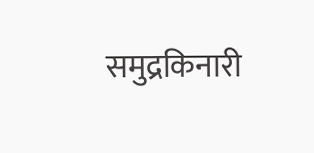समुद्रकिनारी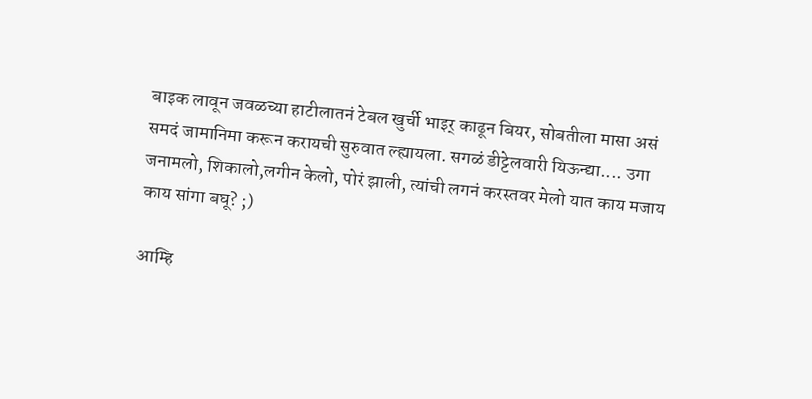बाइक लावून जवळच्या हाटीलातनं टेबल खुर्ची भाइर् काढून बियर, सोबतीला मासा असं समदं जामानिमा करून करायची सुरुवात ल्ह्यायला. सगळं डीट्टेलवारी यिऊन्द्या.... उगा जनामलो, शिकालो,लगीन केलो, पोरं झाली, त्यांची लगनं करस्तवर मेलो यात काय मजाय काय सांगा बघू? ;)

आम्हि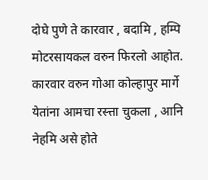दोघे पुणे ते कारवार , बदामि , हम्पि मोटरसायकल वरुन फिरलो आहोत. कारवार वरुन गोआ कोल्हापुर मार्गे येतांना आमचा रस्त्ता चुकला , आनि नेहमि असे होते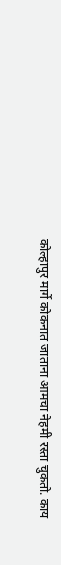कोल्हापुर मार्गे कोकनात जाताना आमचा नेहमी रस्ता चुकतो. काय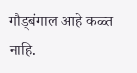गौड्बंगाल आहे कळ्त नाहि.